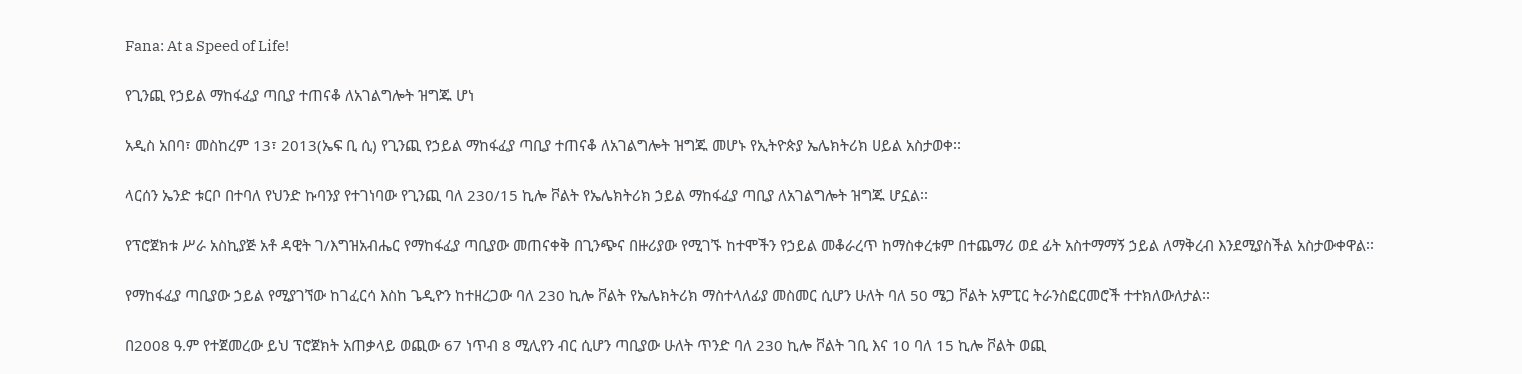Fana: At a Speed of Life!

የጊንጪ የኃይል ማከፋፈያ ጣቢያ ተጠናቆ ለአገልግሎት ዝግጁ ሆነ

አዲስ አበባ፣ መስከረም 13፣ 2013(ኤፍ ቢ ሲ) የጊንጪ የኃይል ማከፋፈያ ጣቢያ ተጠናቆ ለአገልግሎት ዝግጁ መሆኑ የኢትዮጵያ ኤሌክትሪክ ሀይል አስታወቀ፡፡

ላርሰን ኤንድ ቱርቦ በተባለ የህንድ ኩባንያ የተገነባው የጊንጪ ባለ 230/15 ኪሎ ቮልት የኤሌክትሪክ ኃይል ማከፋፈያ ጣቢያ ለአገልግሎት ዝግጁ ሆኗል፡፡

የፕሮጀክቱ ሥራ አስኪያጅ አቶ ዳዊት ገ/እግዝአብሔር የማከፋፈያ ጣቢያው መጠናቀቅ በጊንጭና በዙሪያው የሚገኙ ከተሞችን የኃይል መቆራረጥ ከማስቀረቱም በተጨማሪ ወደ ፊት አስተማማኝ ኃይል ለማቅረብ እንደሚያስችል አስታውቀዋል፡፡

የማከፋፈያ ጣቢያው ኃይል የሚያገኘው ከገፈርሳ እስከ ጌዲዮን ከተዘረጋው ባለ 230 ኪሎ ቮልት የኤሌክትሪክ ማስተላለፊያ መስመር ሲሆን ሁለት ባለ 50 ሜጋ ቮልት አምፒር ትራንስፎርመሮች ተተክለውለታል፡፡

በ2008 ዓ.ም የተጀመረው ይህ ፕሮጀክት አጠቃላይ ወጪው 67 ነጥብ 8 ሚሊየን ብር ሲሆን ጣቢያው ሁለት ጥንድ ባለ 230 ኪሎ ቮልት ገቢ እና 10 ባለ 15 ኪሎ ቮልት ወጪ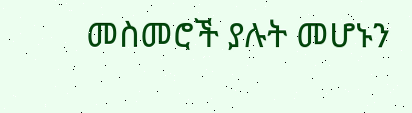መስመሮች ያሉት መሆኑን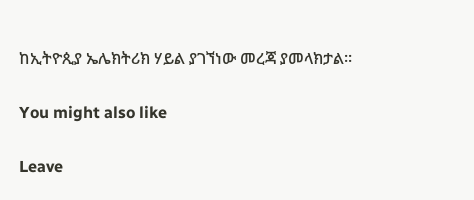ከኢትዮጲያ ኤሌክትሪክ ሃይል ያገኘነው መረጃ ያመላክታል፡፡

You might also like

Leave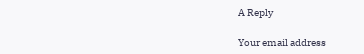A Reply

Your email address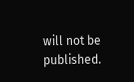will not be published.